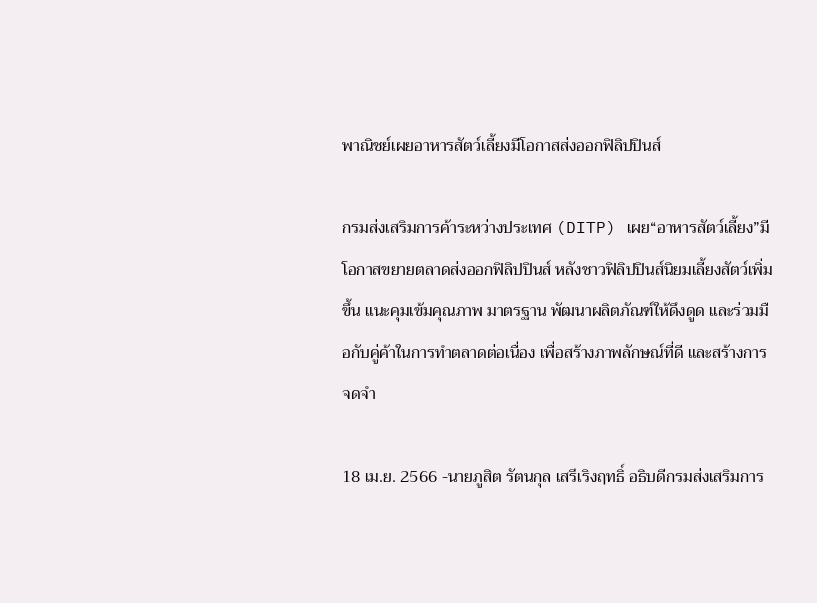พาณิชย์เผยอาหารสัตว์เลี้ยงมีโอกาสส่งออกฟิลิปปินส์

กรมส่งเสริมการค้าระหว่างประเทศ (DITP) เผย“อาหารสัตว์เลี้ยง”มีโอกาสขยายตลาดส่งออกฟิลิปปินส์ หลังชาวฟิลิปปินส์นิยมเลี้ยงสัตว์เพิ่มขึ้น แนะคุมเข้มคุณภาพ มาตรฐาน พัฒนาผลิตภัณฑ์ให้ดึงดูด และร่วมมือกับคู่ค้าในการทำตลาดต่อเนื่อง เพื่อสร้างภาพลักษณ์ที่ดี และสร้างการจดจำ

18 เม.ย. 2566 -นายภูสิต รัตนกุล เสรีเริงฤทธิ์ อธิบดีกรมส่งเสริมการ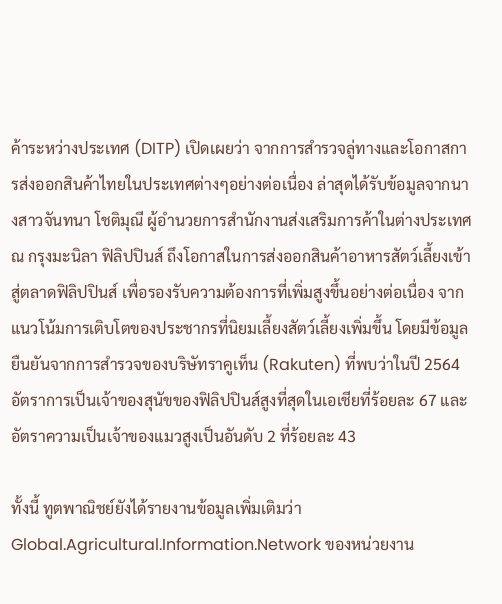ค้าระหว่างประเทศ (DITP) เปิดเผยว่า จากการสำรวจลู่ทางและโอกาสการส่งออกสินค้าไทยในประเทศต่างๆอย่างต่อเนื่อง ล่าสุดได้รับข้อมูลจากนางสาวจันทนา โชติมุณี ผู้อำนวยการสำนักงานส่งเสริมการค้าในต่างประเทศ ณ กรุงมะนิลา ฟิลิปปินส์ ถึงโอกาสในการส่งออกสินค้าอาหารสัตว์เลี้ยงเข้าสู่ตลาดฟิลิปปินส์ เพื่อรองรับความต้องการที่เพิ่มสูงขึ้นอย่างต่อเนื่อง จากแนวโน้มการเติบโตของประชากรที่นิยมเลี้ยงสัตว์เลี้ยงเพิ่มขึ้น โดยมีข้อมูลยืนยันจากการสำรวจของบริษัทราคูเท็น (Rakuten) ที่พบว่าในปี 2564 อัตราการเป็นเจ้าของสุนัขของฟิลิปปินส์สูงที่สุดในเอเชียที่ร้อยละ 67 และอัตราความเป็นเจ้าของแมวสูงเป็นอันดับ 2 ที่ร้อยละ 43

ทั้งนี้ ทูตพาณิชย์ยังได้รายงานข้อมูลเพิ่มเติมว่า Global.Agricultural.Information.Network ของหน่วยงาน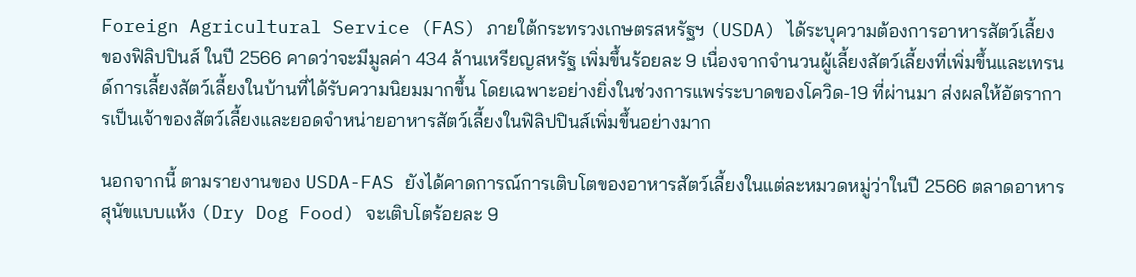Foreign Agricultural Service (FAS) ภายใต้กระทรวงเกษตรสหรัฐฯ (USDA) ได้ระบุความต้องการอาหารสัตว์เลี้ยง ของฟิลิปปินส์ ในปี 2566 คาดว่าจะมีมูลค่า 434 ล้านเหรียญสหรัฐ เพิ่มขึ้นร้อยละ 9 เนื่องจากจำนวนผู้เลี้ยงสัตว์เลี้ยงที่เพิ่มขึ้นและเทรนด์การเลี้ยงสัตว์เลี้ยงในบ้านที่ได้รับความนิยมมากขึ้น โดยเฉพาะอย่างยิ่งในช่วงการแพร่ระบาดของโควิด-19 ที่ผ่านมา ส่งผลให้อัตราการเป็นเจ้าของสัตว์เลี้ยงและยอดจำหน่ายอาหารสัตว์เลี้ยงในฟิลิปปินส์เพิ่มขึ้นอย่างมาก

นอกจากนี้ ตามรายงานของ USDA-FAS ยังได้คาดการณ์การเติบโตของอาหารสัตว์เลี้ยงในแต่ละหมวดหมู่ว่าในปี 2566 ตลาดอาหารสุนัขแบบแห้ง (Dry Dog Food) จะเติบโตร้อยละ 9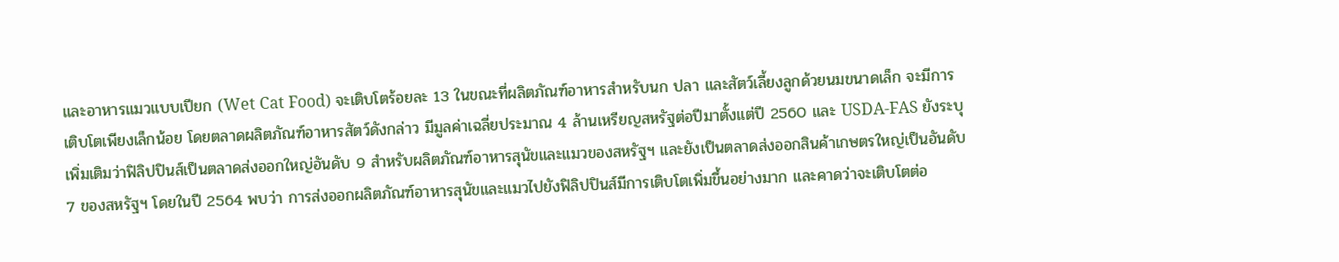และอาหารแมวแบบเปียก (Wet Cat Food) จะเติบโตร้อยละ 13 ในขณะที่ผลิตภัณฑ์อาหารสำหรับนก ปลา และสัตว์เลี้ยงลูกด้วยนมขนาดเล็ก จะมีการเติบโตเพียงเล็กน้อย โดยตลาดผลิตภัณฑ์อาหารสัตว์ดังกล่าว มีมูลค่าเฉลี่ยประมาณ 4 ล้านเหรียญสหรัฐต่อปีมาตั้งแต่ปี 2560 และ USDA-FAS ยังระบุเพิ่มเติมว่าฟิลิปปินส์เป็นตลาดส่งออกใหญ่อันดับ 9 สำหรับผลิตภัณฑ์อาหารสุนัขและแมวของสหรัฐฯ และยังเป็นตลาดส่งออกสินค้าเกษตรใหญ่เป็นอันดับ 7 ของสหรัฐฯ โดยในปี 2564 พบว่า การส่งออกผลิตภัณฑ์อาหารสุนัขและแมวไปยังฟิลิปปินส์มีการเติบโตเพิ่มขึ้นอย่างมาก และคาดว่าจะเติบโตต่อ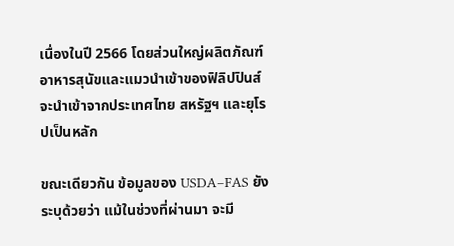เนื่องในปี 2566 โดยส่วนใหญ่ผลิตภัณฑ์อาหารสุนัขและแมวนำเข้าของฟิลิปปินส์จะนำเข้าจากประเทศไทย สหรัฐฯ และยุโรปเป็นหลัก

ขณะเดียวกัน ข้อมูลของ USDA–FAS ยังระบุด้วยว่า แม้ในช่วงที่ผ่านมา จะมี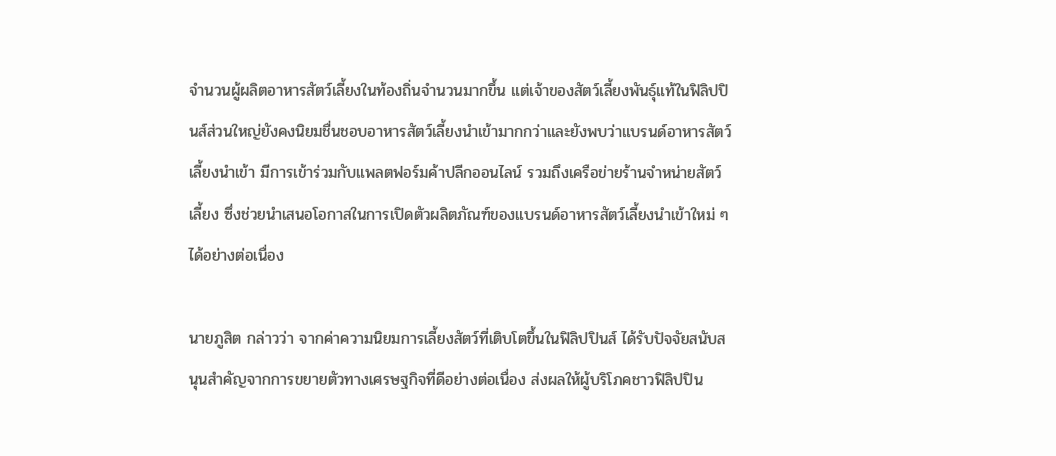จำนวนผู้ผลิตอาหารสัตว์เลี้ยงในท้องถิ่นจำนวนมากขึ้น แต่เจ้าของสัตว์เลี้ยงพันธุ์แท้ในฟิลิปปินส์ส่วนใหญ่ยังคงนิยมชื่นชอบอาหารสัตว์เลี้ยงนำเข้ามากกว่าและยังพบว่าแบรนด์อาหารสัตว์เลี้ยงนำเข้า มีการเข้าร่วมกับแพลตฟอร์มค้าปลีกออนไลน์ รวมถึงเครือข่ายร้านจำหน่ายสัตว์เลี้ยง ซึ่งช่วยนำเสนอโอกาสในการเปิดตัวผลิตภัณฑ์ของแบรนด์อาหารสัตว์เลี้ยงนำเข้าใหม่ ๆ ได้อย่างต่อเนื่อง

นายภูสิต กล่าวว่า จากค่าความนิยมการเลี้ยงสัตว์ที่เติบโตขึ้นในฟิลิปปินส์ ได้รับปัจจัยสนับสนุนสำคัญจากการขยายตัวทางเศรษฐกิจที่ดีอย่างต่อเนื่อง ส่งผลให้ผู้บริโภคชาวฟิลิปปิน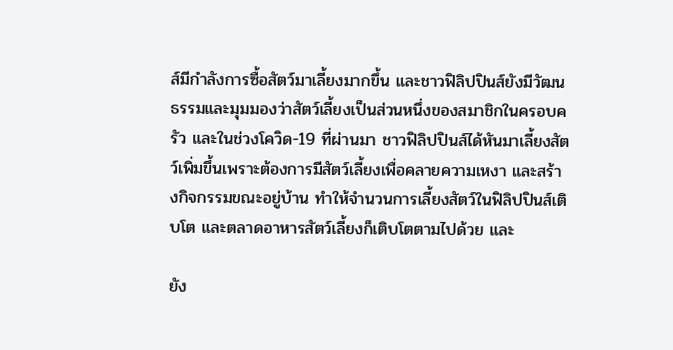ส์มีกำลังการซื้อสัตว์มาเลี้ยงมากขึ้น และชาวฟิลิปปินส์ยังมีวัฒนธรรมและมุมมองว่าสัตว์เลี้ยงเป็นส่วนหนึ่งของสมาชิกในครอบครัว และในช่วงโควิด-19 ที่ผ่านมา ชาวฟิลิปปินส์ได้หันมาเลี้ยงสัตว์เพิ่มขึ้นเพราะต้องการมีสัตว์เลี้ยงเพื่อคลายความเหงา และสร้างกิจกรรมขณะอยู่บ้าน ทำให้จำนวนการเลี้ยงสัตว์ในฟิลิปปินส์เติบโต และตลาดอาหารสัตว์เลี้ยงก็เติบโตตามไปด้วย และ

ยัง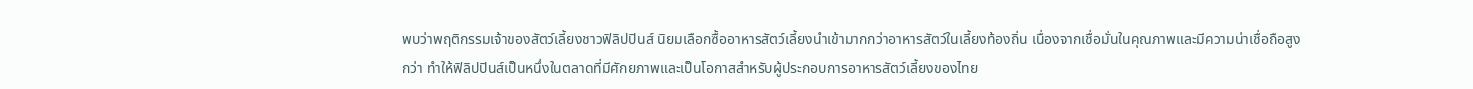พบว่าพฤติกรรมเจ้าของสัตว์เลี้ยงชาวฟิลิปปินส์ นิยมเลือกซื้ออาหารสัตว์เลี้ยงนำเข้ามากกว่าอาหารสัตว์ในเลี้ยงท้องถิ่น เนื่องจากเชื่อมั่นในคุณภาพและมีความน่าเชื่อถือสูงกว่า ทำให้ฟิลิปปินส์เป็นหนึ่งในตลาดที่มีศักยภาพและเป็นโอกาสสำหรับผู้ประกอบการอาหารสัตว์เลี้ยงของไทย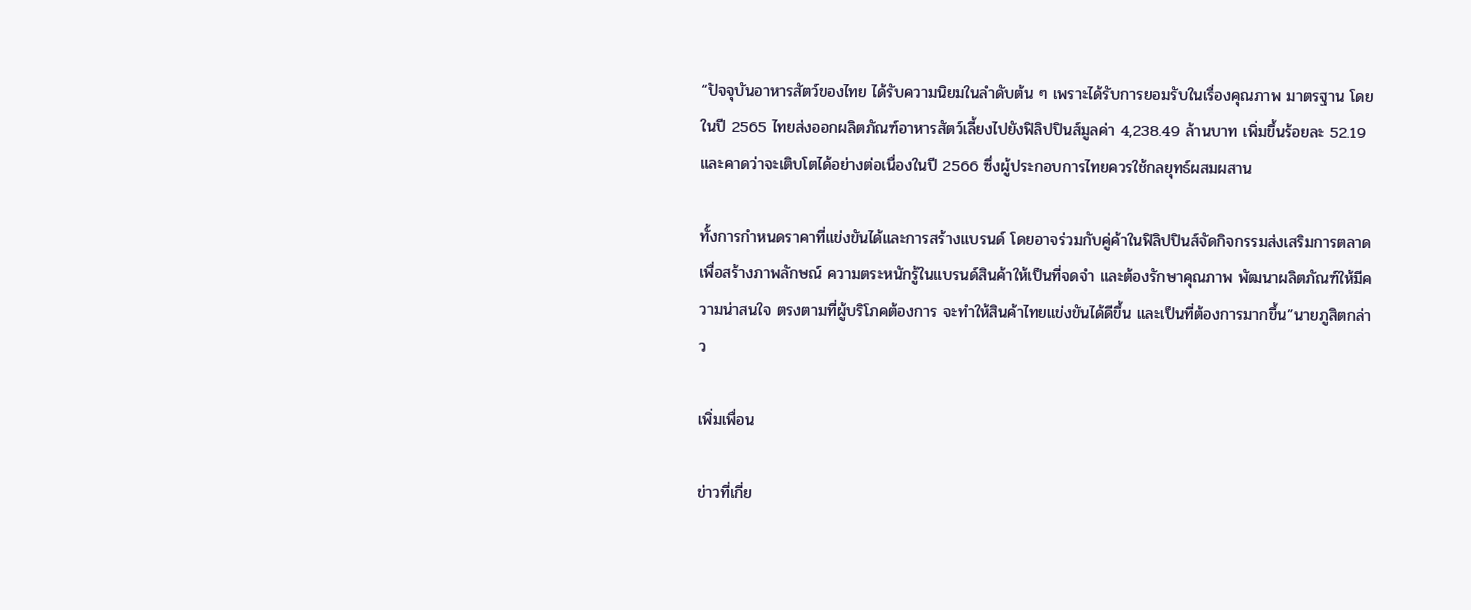“ปัจจุบันอาหารสัตว์ของไทย ได้รับความนิยมในลำดับต้น ๆ เพราะได้รับการยอมรับในเรื่องคุณภาพ มาตรฐาน โดยในปี 2565 ไทยส่งออกผลิตภัณฑ์อาหารสัตว์เลี้ยงไปยังฟิลิปปินส์มูลค่า 4,238.49 ล้านบาท เพิ่มขึ้นร้อยละ 52.19 และคาดว่าจะเติบโตได้อย่างต่อเนื่องในปี 2566 ซึ่งผู้ประกอบการไทยควรใช้กลยุทธ์ผสมผสาน

ทั้งการกำหนดราคาที่แข่งขันได้และการสร้างแบรนด์ โดยอาจร่วมกับคู่ค้าในฟิลิปปินส์จัดกิจกรรมส่งเสริมการตลาดเพื่อสร้างภาพลักษณ์ ความตระหนักรู้ในแบรนด์สินค้าให้เป็นที่จดจำ และต้องรักษาคุณภาพ พัฒนาผลิตภัณฑ์ให้มีความน่าสนใจ ตรงตามที่ผู้บริโภคต้องการ จะทำให้สินค้าไทยแข่งขันได้ดีขึ้น และเป็นที่ต้องการมากขึ้น”นายภูสิตกล่าว

เพิ่มเพื่อน

ข่าวที่เกี่ย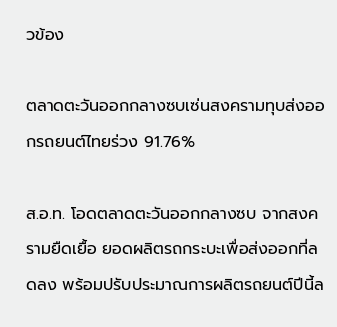วข้อง

ตลาดตะวันออกกลางซบเซ่นสงครามทุบส่งออกรถยนต์ไทยร่วง 91.76%

ส.อ.ท. โอดตลาดตะวันออกกลางซบ จากสงครามยืดเยื้อ ยอดผลิตรถกระบะเพื่อส่งออกที่ลดลง พร้อมปรับประมาณการผลิตรถยนต์ปีนี้ล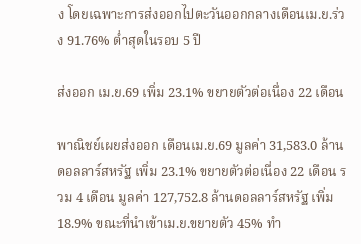ง โดยเฉพาะการส่งออกไปตะวันออกกลางเดือนเม.ย.ร่วง 91.76% ต่ำสุดในรอบ 5 ปี

ส่งออก เม.ย.69 เพิ่ม 23.1% ขยายตัวต่อเนื่อง 22 เดือน

พาณิชย์เผยส่งออก เดือนเม.ย.69 มูลค่า 31,583.0 ล้านดอลลาร์สหรัฐ เพิ่ม 23.1% ขยายตัวต่อเนื่อง 22 เดือน รวม 4 เดือน มูลค่า 127,752.8 ล้านดอลลาร์สหรัฐ เพิ่ม 18.9% ขณะที่นำเข้าเม.ย.ขยายตัว 45% ทำ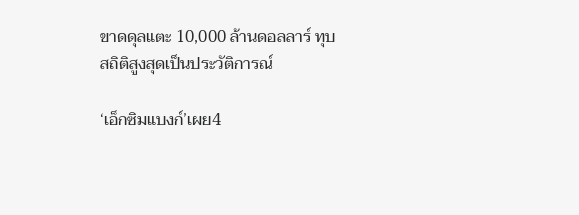ขาดดุลแตะ 10,000 ล้านดอลลาร์ ทุบสถิติสูงสุดเป็นประวัติการณ์

‘เอ็กซิมแบงก์’เผย4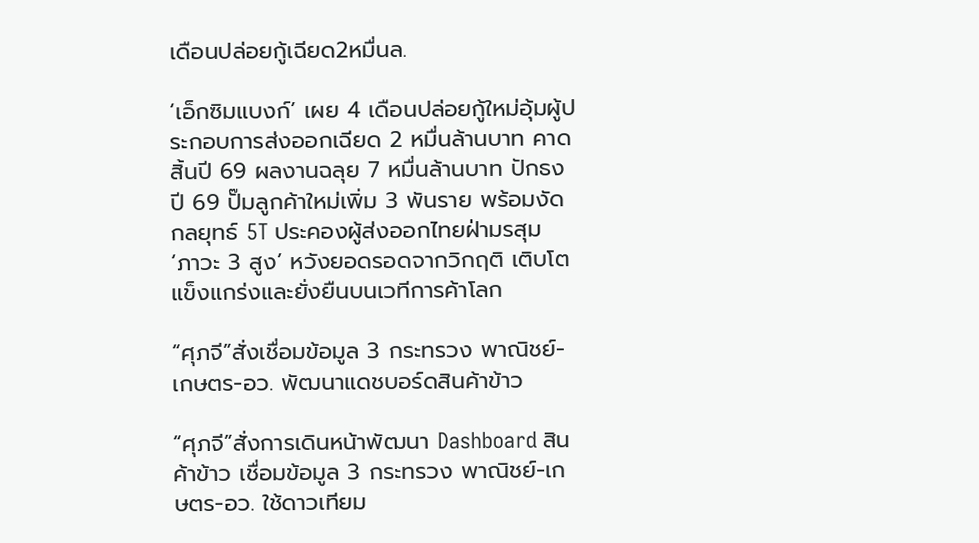เดือนปล่อยกู้เฉียด2หมื่นล.

‘เอ็กซิมแบงก์’ เผย 4 เดือนปล่อยกู้ใหม่อุ้มผู้ประกอบการส่งออกเฉียด 2 หมื่นล้านบาท คาดสิ้นปี 69 ผลงานฉลุย 7 หมื่นล้านบาท ปักธงปี 69 ปั๊มลูกค้าใหม่เพิ่ม 3 พันราย พร้อมงัดกลยุทธ์ 5T ประคองผู้ส่งออกไทยฝ่ามรสุม ‘ภาวะ 3 สูง’ หวังยอดรอดจากวิกฤติ เติบโตแข็งแกร่งและยั่งยืนบนเวทีการค้าโลก

“ศุภจี”สั่งเชื่อมข้อมูล 3 กระทรวง พาณิชย์-เกษตร-อว. พัฒนาแดชบอร์ดสินค้าข้าว

“ศุภจี”สั่งการเดินหน้าพัฒนา Dashboard สินค้าข้าว เชื่อมข้อมูล 3 กระทรวง พาณิชย์-เกษตร-อว. ใช้ดาวเทียม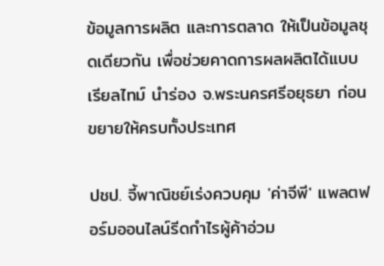ข้อมูลการผลิต และการตลาด ให้เป็นข้อมูลชุดเดียวกัน เพื่อช่วยคาดการผลผลิตได้แบบเรียลไทม์ นำร่อง จ.พระนครศรีอยุธยา ก่อนขยายให้ครบทั้งประเทศ

ปชป. จี้พาณิชย์เร่งควบคุม 'ค่าจีพี' แพลตฟอร์มออนไลน์รีดกำไรผู้ค้าอ่วม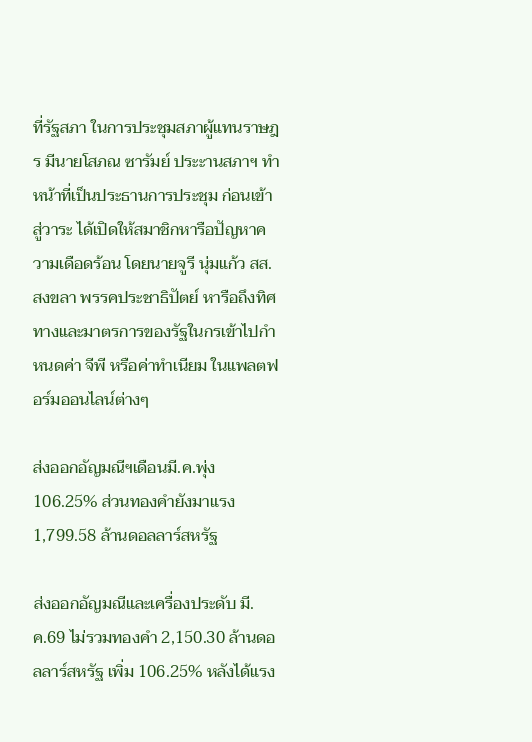ที่รัฐสภา ในการประชุมสภาผู้แทนราษฎร มีนายโสภณ ซารัมย์ ประะานสภาฯ ทำหน้าที่เป็นประธานการประชุม ก่อนเข้าสู่วาระ ได้เปิดให้สมาชิกหารือปัญหาความเดือดร้อน โดยนายจูรี นุ่มแก้ว สส.สงขลา พรรคประชาธิปัตย์ หารือถึงทิศทางและมาตรการของรัฐในกรเข้าไปกำหนดค่า จีพี หรือค่าทำเนียม ในแพลตฟอร์มออนไลน์ต่างๆ

ส่งออกอัญมณีฯเดือนมี.ค.พุ่ง 106.25% ส่วนทองคำยังมาแรง 1,799.58 ล้านดอลลาร์สหรัฐ

ส่งออกอัญมณีและเครื่องประดับ มี.ค.69 ไม่รวมทองคำ 2,150.30 ล้านดอลลาร์สหรัฐ เพิ่ม 106.25% หลังได้แรง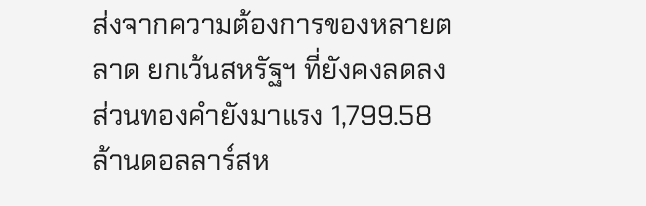ส่งจากความต้องการของหลายตลาด ยกเว้นสหรัฐฯ ที่ยังคงลดลง ส่วนทองคำยังมาแรง 1,799.58 ล้านดอลลาร์สห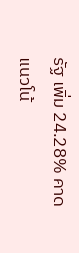รัฐ เพิ่ม 24.28% คาดแนวโน้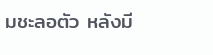มชะลอตัว หลังมี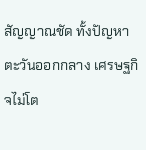สัญญาณชัด ทั้งปัญหาตะวันออกกลาง เศรษฐกิจไม่โต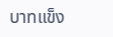บาทแข็ง